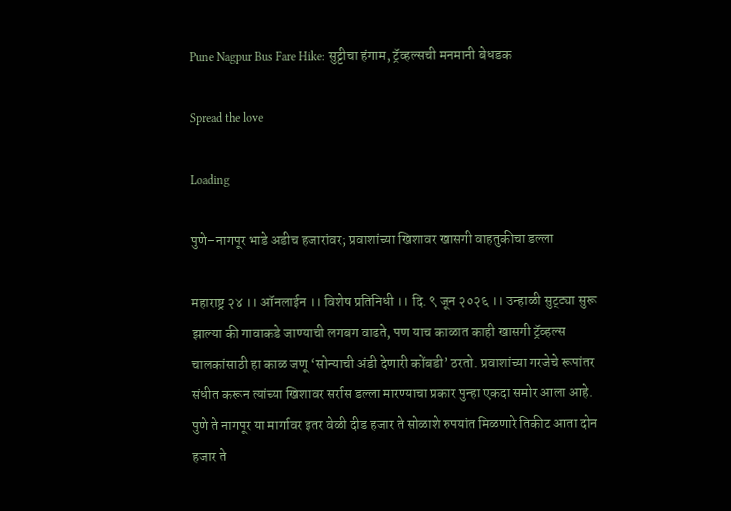Pune Nagpur Bus Fare Hike: सुट्टीचा हंगाम, ट्रॅव्हल्सची मनमानी बेधडक

Spread the love

Loading

पुणे–नागपूर भाडे अडीच हजारांवर; प्रवाशांच्या खिशावर खासगी वाहतुकीचा डल्ला

महाराष्ट्र २४ ।। ऑनलाईन ।। विशेष प्रतिनिधी ।। दि. ९ जून २०२६ ।। उन्हाळी सुट्ट्या सुरू झाल्या की गावाकडे जाण्याची लगबग वाढते, पण याच काळात काही खासगी ट्रॅव्हल्स चालकांसाठी हा काळ जणू ‘सोन्याची अंडी देणारी कोंबडी’ ठरतो. प्रवाशांच्या गरजेचे रूपांतर संधीत करून त्यांच्या खिशावर सर्रास डल्ला मारण्याचा प्रकार पुन्हा एकदा समोर आला आहे. पुणे ते नागपूर या मार्गावर इतर वेळी दीड हजार ते सोळाशे रुपयांत मिळणारे तिकीट आता दोन हजार ते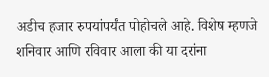अडीच हजार रुपयांपर्यंत पोहोचले आहे. विशेष म्हणजे शनिवार आणि रविवार आला की या दरांना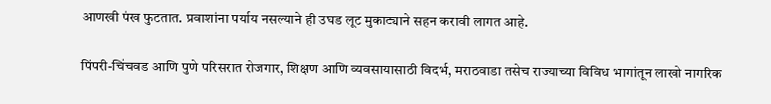आणखी पंख फुटतात. प्रवाशांना पर्याय नसल्याने ही उघड लूट मुकाट्याने सहन करावी लागत आहे.

पिंपरी-चिंचवड आणि पुणे परिसरात रोजगार, शिक्षण आणि व्यवसायासाठी विदर्भ, मराठवाडा तसेच राज्याच्या विविध भागांतून लाखो नागरिक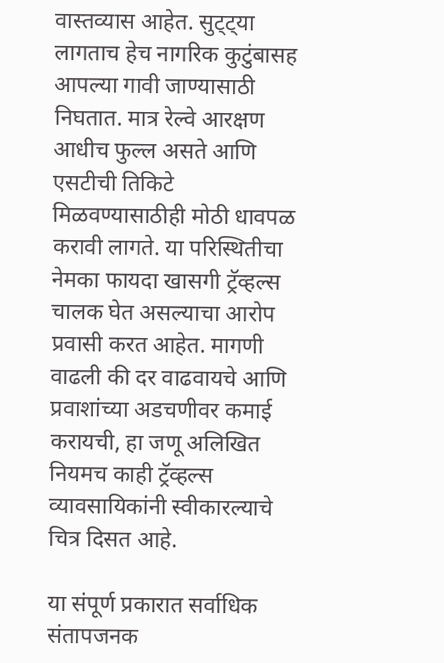वास्तव्यास आहेत. सुट्ट्या लागताच हेच नागरिक कुटुंबासह आपल्या गावी जाण्यासाठी निघतात. मात्र रेल्वे आरक्षण आधीच फुल्ल असते आणि एसटीची तिकिटे मिळवण्यासाठीही मोठी धावपळ करावी लागते. या परिस्थितीचा नेमका फायदा खासगी ट्रॅव्हल्स चालक घेत असल्याचा आरोप प्रवासी करत आहेत. मागणी वाढली की दर वाढवायचे आणि प्रवाशांच्या अडचणीवर कमाई करायची, हा जणू अलिखित नियमच काही ट्रॅव्हल्स व्यावसायिकांनी स्वीकारल्याचे चित्र दिसत आहे.

या संपूर्ण प्रकारात सर्वाधिक संतापजनक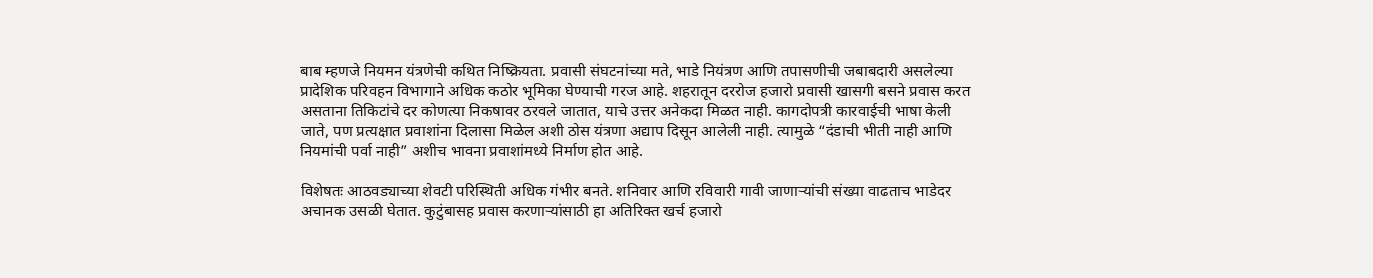बाब म्हणजे नियमन यंत्रणेची कथित निष्क्रियता. प्रवासी संघटनांच्या मते, भाडे नियंत्रण आणि तपासणीची जबाबदारी असलेल्या प्रादेशिक परिवहन विभागाने अधिक कठोर भूमिका घेण्याची गरज आहे. शहरातून दररोज हजारो प्रवासी खासगी बसने प्रवास करत असताना तिकिटांचे दर कोणत्या निकषावर ठरवले जातात, याचे उत्तर अनेकदा मिळत नाही. कागदोपत्री कारवाईची भाषा केली जाते, पण प्रत्यक्षात प्रवाशांना दिलासा मिळेल अशी ठोस यंत्रणा अद्याप दिसून आलेली नाही. त्यामुळे “दंडाची भीती नाही आणि नियमांची पर्वा नाही” अशीच भावना प्रवाशांमध्ये निर्माण होत आहे.

विशेषतः आठवड्याच्या शेवटी परिस्थिती अधिक गंभीर बनते. शनिवार आणि रविवारी गावी जाणाऱ्यांची संख्या वाढताच भाडेदर अचानक उसळी घेतात. कुटुंबासह प्रवास करणाऱ्यांसाठी हा अतिरिक्त खर्च हजारो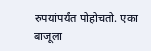रुपयांपर्यंत पोहोचतो. एका बाजूला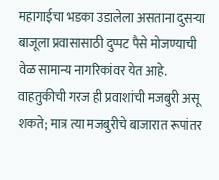महागाईचा भडका उडालेला असताना दुसऱ्या बाजूला प्रवासासाठी दुप्पट पैसे मोजण्याची वेळ सामान्य नागरिकांवर येत आहे. वाहतुकीची गरज ही प्रवाशांची मजबुरी असू शकते; मात्र त्या मजबुरीचे बाजारात रूपांतर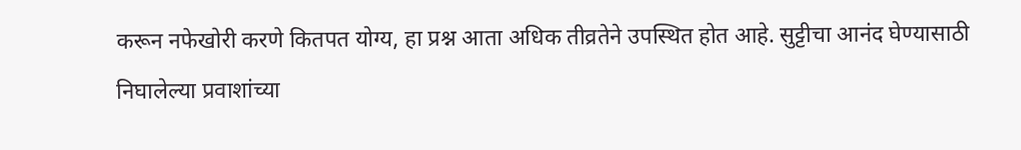करून नफेखोरी करणे कितपत योग्य, हा प्रश्न आता अधिक तीव्रतेने उपस्थित होत आहे. सुट्टीचा आनंद घेण्यासाठी निघालेल्या प्रवाशांच्या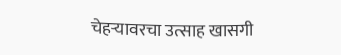चेहऱ्यावरचा उत्साह खासगी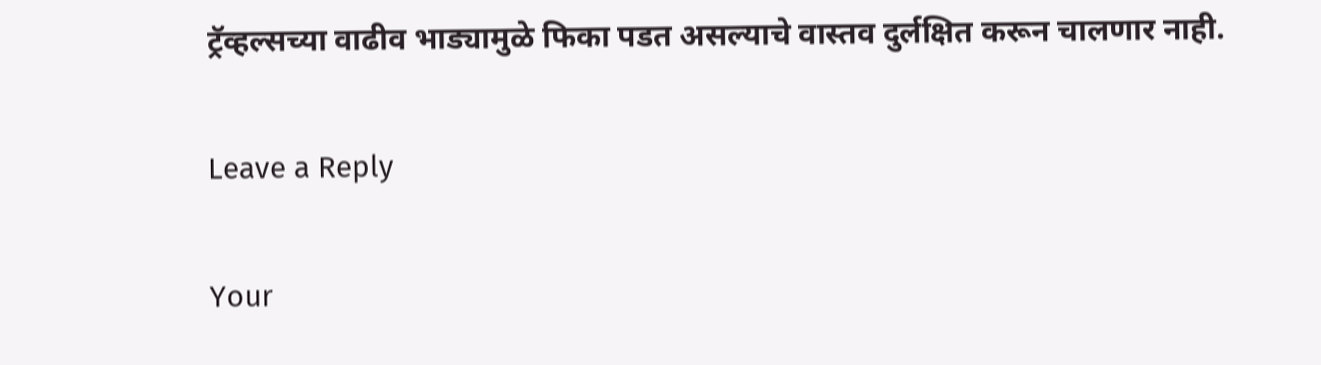ट्रॅव्हल्सच्या वाढीव भाड्यामुळे फिका पडत असल्याचे वास्तव दुर्लक्षित करून चालणार नाही.

Leave a Reply

Your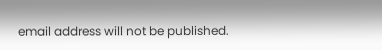email address will not be published.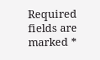Required fields are marked *